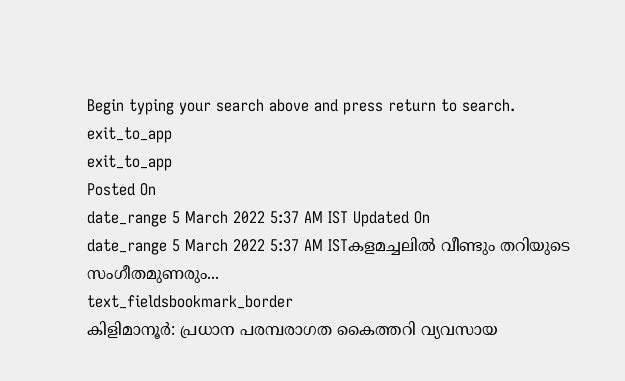Begin typing your search above and press return to search.
exit_to_app
exit_to_app
Posted On
date_range 5 March 2022 5:37 AM IST Updated On
date_range 5 March 2022 5:37 AM ISTകളമച്ചലിൽ വീണ്ടും തറിയുടെ സംഗീതമുണരും...
text_fieldsbookmark_border
കിളിമാനൂർ: പ്രധാന പരമ്പരാഗത കൈത്തറി വ്യവസായ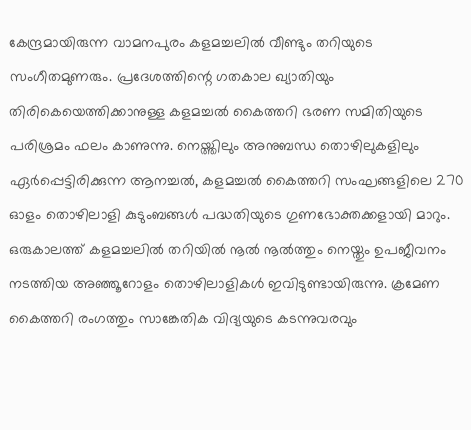കേന്ദ്രമായിരുന്ന വാമനപുരം കളമച്ചലിൽ വീണ്ടും തറിയുടെ സംഗീതമുണരും. പ്രദേശത്തിന്റെ ഗതകാല ഖ്യാതിയും തിരികെയെത്തിക്കാനുള്ള കളമച്ചൽ കൈത്തറി ഭരണ സമിതിയുടെ പരിശ്രമം ഫലം കാണുന്നു. നെയ്ത്തിലും അനുബന്ധ തൊഴിലുകളിലും ഏർപ്പെട്ടിരിക്കുന്ന ആനച്ചൽ, കളമച്ചൽ കൈത്തറി സംഘങ്ങളിലെ 270 ഓളം തൊഴിലാളി കുടുംബങ്ങൾ പദ്ധതിയുടെ ഗുണഭോക്തക്കളായി മാറും. ഒരുകാലത്ത് കളമച്ചലിൽ തറിയിൽ നൂൽ നൂൽത്തും നെയ്തും ഉപജീവനം നടത്തിയ അഞ്ഞൂറോളം തൊഴിലാളികൾ ഇവിടുണ്ടായിരുന്നു. ക്രമേണ കൈത്തറി രംഗത്തും സാങ്കേതിക വിദ്യയുടെ കടന്നുവരവും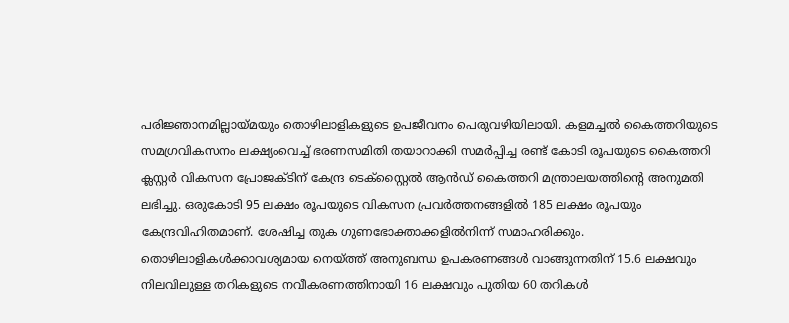പരിജ്ഞാനമില്ലായ്മയും തൊഴിലാളികളുടെ ഉപജീവനം പെരുവഴിയിലായി. കളമച്ചൽ കൈത്തറിയുടെ സമഗ്രവികസനം ലക്ഷ്യംവെച്ച് ഭരണസമിതി തയാറാക്കി സമർപ്പിച്ച രണ്ട് കോടി രൂപയുടെ കൈത്തറി ക്ലസ്റ്റർ വികസന പ്രോജക്ടിന് കേന്ദ്ര ടെക്സ്റ്റൈൽ ആൻഡ് കൈത്തറി മന്ത്രാലയത്തിന്റെ അനുമതി ലഭിച്ചു. ഒരുകോടി 95 ലക്ഷം രൂപയുടെ വികസന പ്രവർത്തനങ്ങളിൽ 185 ലക്ഷം രൂപയും കേന്ദ്രവിഹിതമാണ്. ശേഷിച്ച തുക ഗുണഭോക്താക്കളിൽനിന്ന് സമാഹരിക്കും. തൊഴിലാളികൾക്കാവശ്യമായ നെയ്ത്ത് അനുബന്ധ ഉപകരണങ്ങൾ വാങ്ങുന്നതിന് 15.6 ലക്ഷവും നിലവിലുള്ള തറികളുടെ നവീകരണത്തിനായി 16 ലക്ഷവും പുതിയ 60 തറികൾ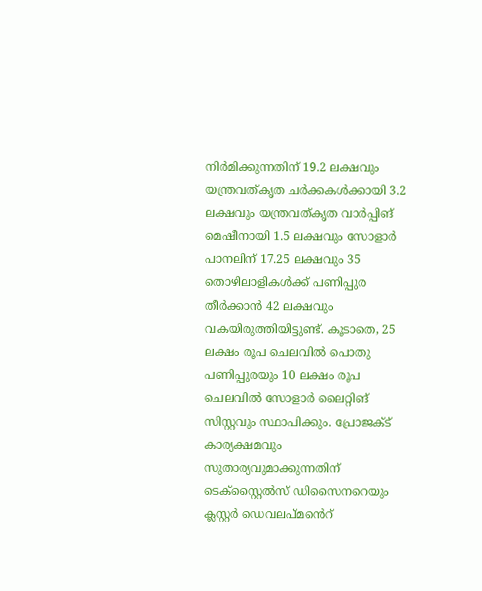നിർമിക്കുന്നതിന് 19.2 ലക്ഷവും യന്ത്രവത്കൃത ചർക്കകൾക്കായി 3.2 ലക്ഷവും യന്ത്രവത്കൃത വാർപ്പിങ് മെഷീനായി 1.5 ലക്ഷവും സോളാർ പാനലിന് 17.25 ലക്ഷവും 35 തൊഴിലാളികൾക്ക് പണിപ്പുര തീർക്കാൻ 42 ലക്ഷവും വകയിരുത്തിയിട്ടുണ്ട്. കൂടാതെ, 25 ലക്ഷം രൂപ ചെലവിൽ പൊതു പണിപ്പുരയും 10 ലക്ഷം രൂപ ചെലവിൽ സോളാർ ലൈറ്റിങ് സിസ്റ്റവും സ്ഥാപിക്കും. പ്രോജക്ട് കാര്യക്ഷമവും സുതാര്യവുമാക്കുന്നതിന് ടെക്സ്റ്റൈൽസ് ഡിസൈനറെയും ക്ലസ്റ്റർ ഡെവലപ്മൻെറ്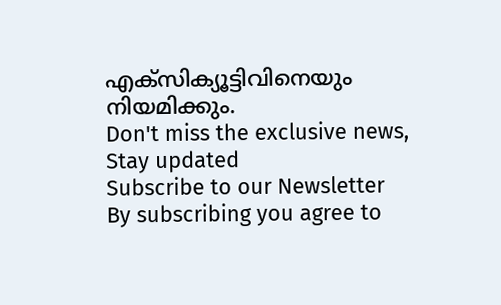എക്സിക്യൂട്ടിവിനെയും നിയമിക്കും.
Don't miss the exclusive news, Stay updated
Subscribe to our Newsletter
By subscribing you agree to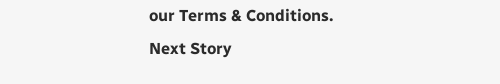our Terms & Conditions.
Next Story